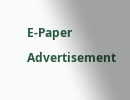E-Paper
Advertisement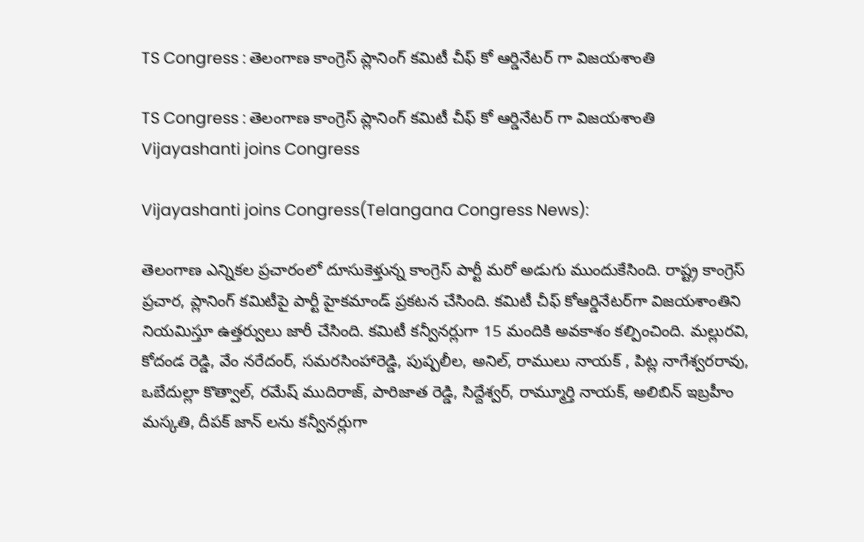TS Congress : తెలంగాణ కాంగ్రెస్ ప్లానింగ్ కమిటీ చీఫ్ కో ఆర్డినేటర్ గా విజయశాంతి

TS Congress : తెలంగాణ కాంగ్రెస్ ప్లానింగ్ కమిటీ చీఫ్ కో ఆర్డినేటర్ గా విజయశాంతి
Vijayashanti joins Congress

Vijayashanti joins Congress(Telangana Congress News):

తెలంగాణ ఎన్నికల ప్రచారంలో దూసుకెళ్తున్న కాంగ్రెస్ పార్టీ మరో అడుగు ముందుకేసింది. రాష్ట్ర కాంగ్రెస్ ప్రచార, ప్లానింగ్ కమిటీపై పార్టీ హైకమాండ్ ప్రకటన చేసింది. కమిటీ చీఫ్ కోఆర్డినేటర్‌గా విజయశాంతిని నియమిస్తూ ఉత్తర్వులు జారీ చేసింది. కమిటీ కన్వీనర్లుగా 15 మందికి అవకాశం కల్పించింది. మల్లురవి, కోదండ రెడ్డి, వేం నరేదంర్, సమరసింహారెడ్డి, పుష్పలీల, అనిల్, రాములు నాయక్ , పిట్ల నాగేశ్వరరావు, ఒబేదుల్లా కొత్వాల్, రమేష్ ముదిరాజ్, పారిజాత రెడ్డి, సిద్దేశ్వర్, రామ్మూర్తి నాయక్, అలిబిన్ ఇబ్రహీం మస్కతి, దీపక్ జాన్ లను కన్వీనర్లుగా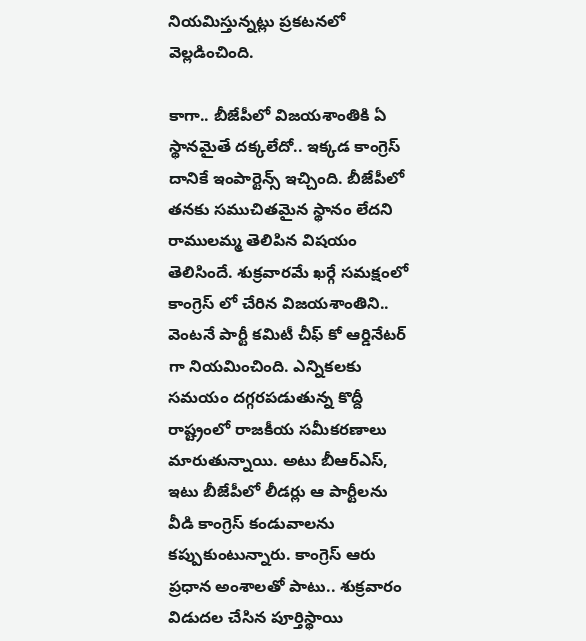నియమిస్తున్నట్లు ప్రకటనలో వెల్లడించింది.

కాగా.. బీజేపీలో విజయశాంతికి ఏ స్థానమైతే దక్కలేదో.. ఇక్కడ కాంగ్రెస్ దానికే ఇంపార్టెన్స్ ఇచ్చింది. బీజేపీలో తనకు సముచితమైన స్థానం లేదని రాములమ్మ తెలిపిన విషయం తెలిసిందే. శుక్రవారమే ఖర్గే సమక్షంలో కాంగ్రెస్ లో చేరిన విజయశాంతిని.. వెంటనే పార్టీ కమిటీ చీఫ్ కో ఆర్డినేటర్ గా నియమించింది. ఎన్నికలకు సమయం దగ్గరపడుతున్న కొద్దీ రాష్ట్రంలో రాజకీయ సమీకరణాలు మారుతున్నాయి. అటు బీఆర్ఎస్, ఇటు బీజేపీలో లీడర్లు ఆ పార్టీలను వీడి కాంగ్రెస్ కండువాలను కప్పుకుంటున్నారు. కాంగ్రెస్ ఆరు ప్రధాన అంశాలతో పాటు.. శుక్రవారం విడుదల చేసిన పూర్తిస్థాయి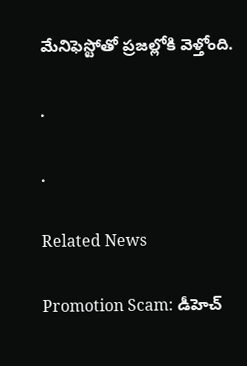మేనిఫెస్టోతో ప్రజల్లోకి వెళ్తోంది.

.

.

Related News

Promotion Scam: డీహెచ్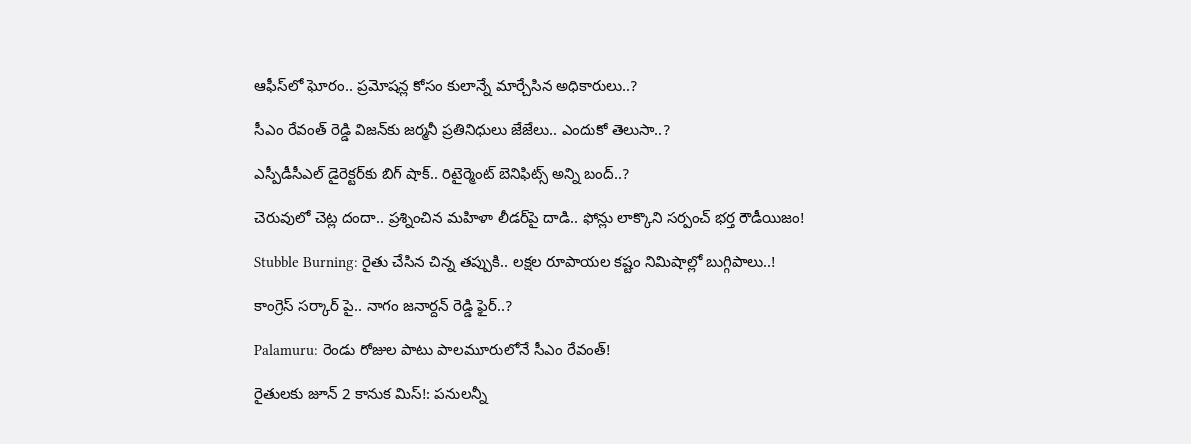ఆఫీస్‌లో ఘోరం.. ప్రమోషన్ల కోసం కులాన్నే మార్చేసిన అధికారులు..?

సీఎం రేవంత్ రెడ్డి విజన్‌కు జర్మనీ ప్రతినిధులు జేజేలు.. ఎందుకో తెలుసా..?

ఎస్పీడీసీఎల్ డైరెక్టర్‌కు బిగ్ షాక్.. రిటైర్మెంట్ బెనిఫిట్స్ అన్ని బంద్..?

చెరువులో చెట్ల దందా.. ప్రశ్నించిన మహిళా లీడర్‌పై దాడి.. ఫోన్లు లాక్కొని సర్పంచ్ భర్త రౌడీయిజం!

Stubble Burning: రైతు చేసిన చిన్న తప్పుకి.. లక్షల రూపాయల కష్టం నిమిషాల్లో బుగ్గిపాలు..!

కాంగ్రెస్ సర్కార్‌ పై.. నాగం జనార్దన్ రెడ్డి ఫైర్..?

Palamuru: రెండు రోజుల పాటు పాలమూరులోనే సీఎం రేవంత్!

రైతులకు జూన్ 2 కానుక మిస్!: పనులన్నీ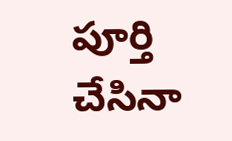పూర్తి చేసినా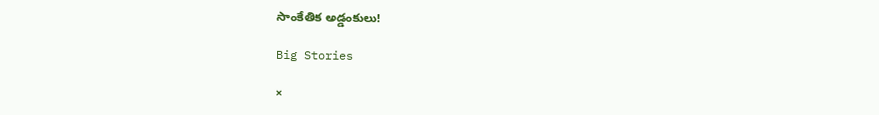సాంకేతిక అడ్డంకులు!

Big Stories

×